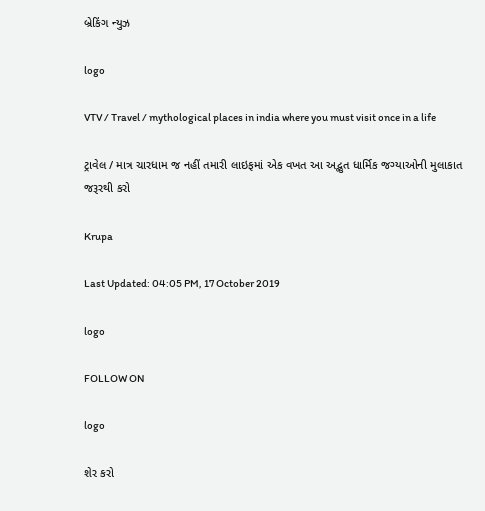બ્રેકિંગ ન્યુઝ

logo

VTV / Travel / mythological places in india where you must visit once in a life

ટ્રાવેલ / માત્ર ચારધામ જ નહીં તમારી લાઇફમાં એક વખત આ અદ્ભુત ધાર્મિક જગ્યાઓની મુલાકાત જરૂરથી કરો

Krupa

Last Updated: 04:05 PM, 17 October 2019

logo

FOLLOW ON

logo

શેર કરો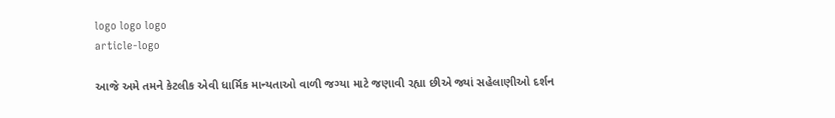logo logo logo
article-logo

આજે અમે તમને કેટલીક એવી ધાર્મિક માન્યતાઓ વાળી જગ્યા માટે જણાવી રહ્યા છીએ જ્યાં સહેલાણીઓ દર્શન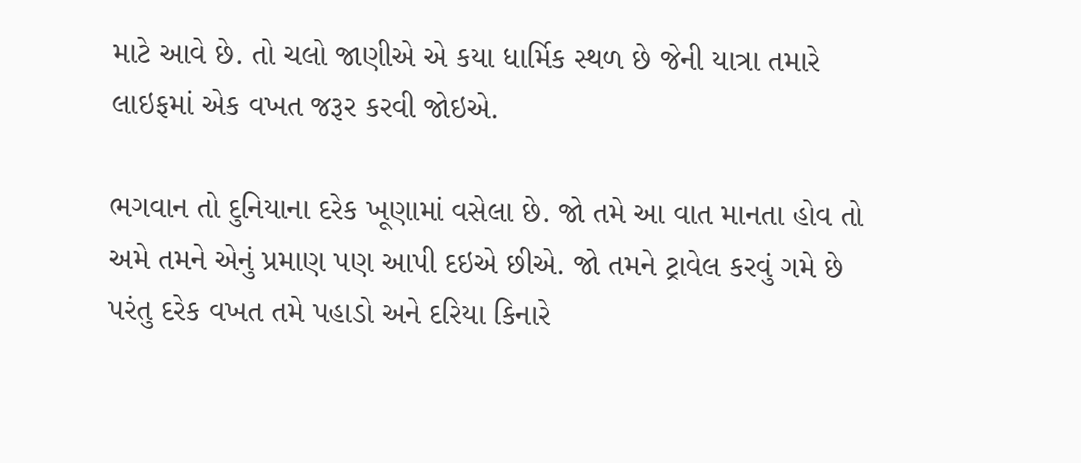માટે આવે છે. તો ચલો જાણીએ એ કયા ધાર્મિક સ્થળ છે જેની યાત્રા તમારે લાઇફમાં એક વખત જરૂર કરવી જોઇએ.

ભગવાન તો દુનિયાના દરેક ખૂણામાં વસેલા છે. જો તમે આ વાત માનતા હોવ તો અમે તમને એનું પ્રમાણ પણ આપી દઇએ છીએ. જો તમને ટ્રાવેલ કરવું ગમે છે પરંતુ દરેક વખત તમે પહાડો અને દરિયા કિનારે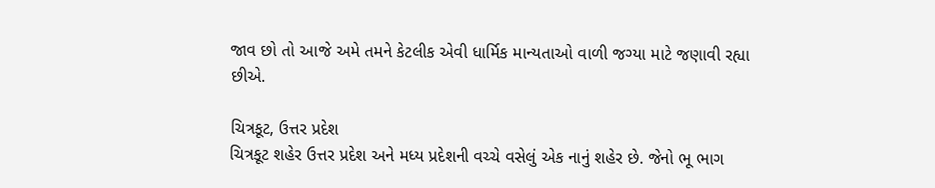જાવ છો તો આજે અમે તમને કેટલીક એવી ધાર્મિક માન્યતાઓ વાળી જગ્યા માટે જણાવી રહ્યા છીએ.

ચિત્રકૂટ, ઉત્તર પ્રદેશ
ચિત્રકૂટ શહેર ઉત્તર પ્રદેશ અને મધ્ય પ્રદેશની વચ્ચે વસેલું એક નાનું શહેર છે. જેનો ભૂ ભાગ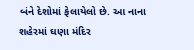બંને દેશોમાં ફેલાયેલો છે. આ નાના શહેરમાં ઘણા મંદિર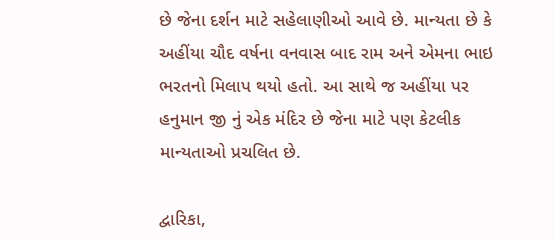છે જેના દર્શન માટે સહેલાણીઓ આવે છે. માન્યતા છે કે અહીંયા ચૌદ વર્ષના વનવાસ બાદ રામ અને એમના ભાઇ ભરતનો મિલાપ થયો હતો. આ સાથે જ અહીંયા પર હનુમાન જી નું એક મંદિર છે જેના માટે પણ કેટલીક માન્યતાઓ પ્રચલિત છે.

દ્વારિકા,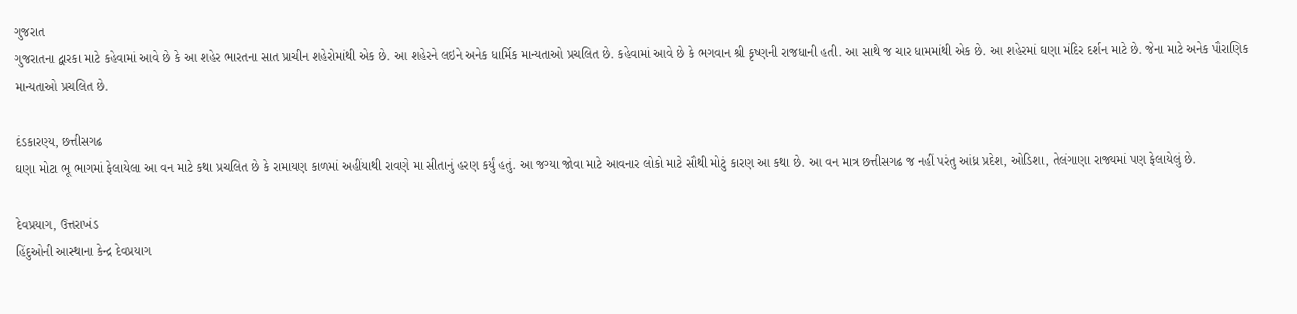ગુજરાત
ગુજરાતના દ્વારકા માટે કહેવામાં આવે છે કે આ શહેર ભારતના સાત પ્રાચીન શહેરોમાંથી એક છે. આ શહેરને લઇને અનેક ધાર્મિક માન્યતાઓ પ્રચલિત છે. કહેવામાં આવે છે કે ભગવાન શ્રી કૃષ્ણની રાજધાની હતી. આ સાથે જ ચાર ધામમાંથી એક છે. આ શહેરમાં ઘણા મંદિર દર્શન માટે છે. જેના માટે અનેક પૌરાણિક માન્યતાઓ પ્રચલિત છે.

દંડકારણ્ય, છત્તીસગઢ
ઘણા મોટા ભૂ ભાગમાં ફેલાયેલા આ વન માટે કથા પ્રચલિત છે કે રામાયણ કાળમાં અહીંયાથી રાવણે મા સીતાનું હરણ કર્યું હતું. આ જગ્યા જોવા માટે આવનાર લોકો માટે સૌથી મોટું કારણ આ કથા છે. આ વન માત્ર છત્તીસગઢ જ નહીં પરંતુ આંધ્ર પ્રદેશ, ઓડિશા, તેલંગાણા રાજ્યમાં પણ ફેલાયેલું છે.

દેવપ્રયાગ, ઉત્તરાખંડ
હિંદુઓની આસ્થાના કેન્દ્ર દેવપ્રયાગ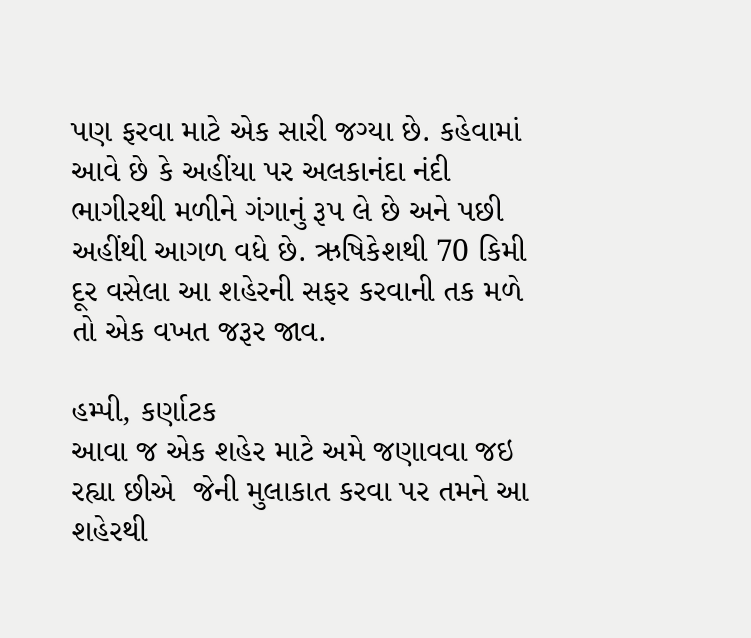પણ ફરવા માટે એક સારી જગ્યા છે. કહેવામાં આવે છે કે અહીંયા પર અલકાનંદા નંદી ભાગીરથી મળીને ગંગાનું રૂપ લે છે અને પછી અહીંથી આગળ વધે છે. ઋષિકેશથી 70 કિમી દૂર વસેલા આ શહેરની સફર કરવાની તક મળે તો એક વખત જરૂર જાવ.

હમ્પી, કર્ણાટક
આવા જ એક શહેર માટે અમે જણાવવા જઇ રહ્યા છીએ  જેની મુલાકાત કરવા પર તમને આ શહેરથી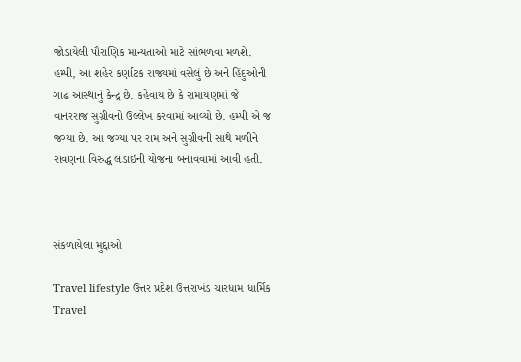જોડાયેલી પૌરાણિક માન્યતાઓ માટે સાંભળવા મળશે. હમ્પી, આ શહેર કર્ણાટક રાજ્યમાં વસેલું છે અને હિંદુઓની ગાઢ આસ્થાનું કેન્દ્ર છે. કહેવાય છે કે રામાયણમાં જે વાનરરાજ સુગ્રીવનો ઉલ્લેખ કરવામાં આવ્યો છે. હમ્પી એ જ જગ્યા છે. આ જગ્યા પર રામ અને સુગ્રીવની સાથે મળીને રાવણના વિરુદ્ધ લડાઇની યોજના બનાવવામાં આવી હતી.



સંકળાયેલા મુદ્દાઓ

Travel lifestyle ઉત્તર પ્રદેશ ઉત્તરાખંડ ચારધામ ધાર્મિક Travel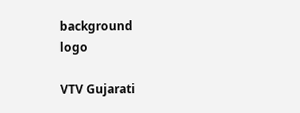background
logo

VTV Gujarati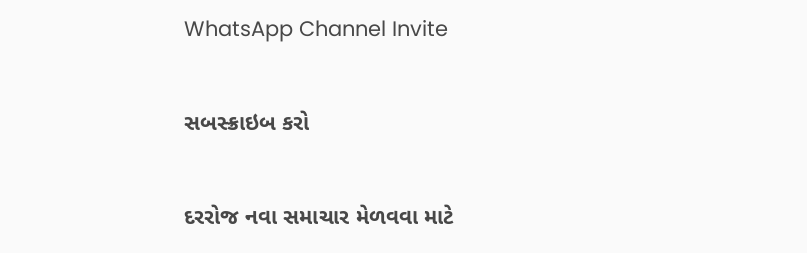WhatsApp Channel Invite

સબસ્ક્રાઇબ કરો

દરરોજ નવા સમાચાર મેળવવા માટે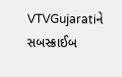VTVGujaratiને સબસ્ક્રાઈબ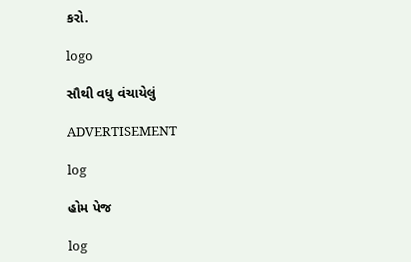કરો.

logo

સૌથી વધુ વંચાયેલું

ADVERTISEMENT

log

હોમ પેજ

log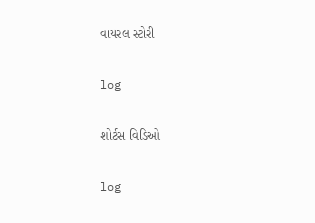વાયરલ સ્ટોરી

log

શોર્ટસ વિડિઓ

log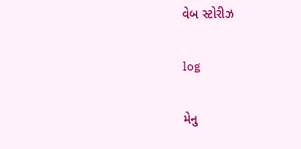વેબ સ્ટોરીઝ

log

મેનુ